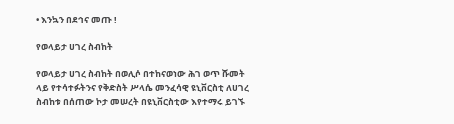• እንኳን በደኅና መጡ !

የወላይታ ሀገረ ስብከት

የወላይታ ሀገረ ስብከት በወሊሶ በተከናወነው ሕገ ወጥ ሹመት ላይ የተሳተፉትንና የቅድስት ሥላሴ መንፈሳዊ ዩኒቨርስቲ ለሀገረ ስብከቱ በሰጠው ኮታ መሠረት በዩኒቨርስቲው እየተማሩ ይገኙ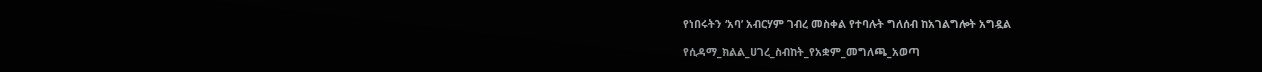የነበሩትን ‘አባ’ አብርሃም ገብረ መስቀል የተባሉት ግለሰብ ከአገልግሎት አግዷል

የሲዳማ_ክልል_ሀገረ_ስብከት_የአቋም_መግለጫ_አወጣ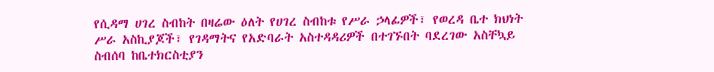የሲዳማ ሀገረ ስብከት በዛሬው ዕለት የሀገረ ስብከቱ የሥራ ኃላፊዎች፣ የወረዳ ቤተ ክህነት ሥራ አስኪያጆች፣ የገዳማትና የአድባራት አስተዳዳሪዎች በተገኙበት ባደረገው አስቸኳይ ስብሰባ ከቤተክርስቲያን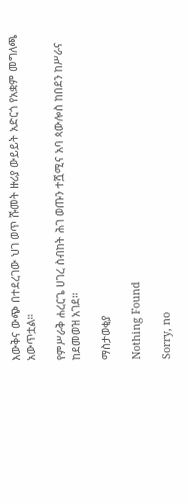እውቅና ውጭ በተደረገው ህገ ወጥ ሹመት ዙሪያ ውይይት አድርጎ የአቋም መግለጫ አውጥቷል።

የምሥራቅ ሐረርጌ ሀገረ ስብከት ሕገ ወጡን ተሿሚና አባ ጳውሎስ ከበደን ከሥራና ከደመወዝ አገደ።

ማስታወቂያ

Nothing Found

Sorry, no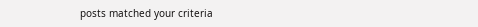posts matched your criteria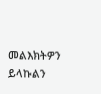መልእክትዎን ይላኩልን